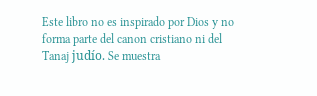Este libro no es inspirado por Dios y no forma parte del canon cristiano ni del Tanaj judío. Se muestra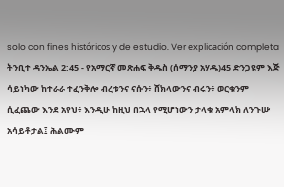solo con fines históricos y de estudio. Ver explicación completa ትንቢተ ዳንኤል 2:45 - የአማርኛ መጽሐፍ ቅዱስ (ሰማንያ አሃዱ)45 ድንጋዩም እጅ ሳይነካው ከተራራ ተፈንቅሎ ብረቱንና ናሱን፥ ሸክላውንና ብሩን፥ ወርቁንም ሲፈጨው እንደ አየህ፥ እንዲሁ ከዚህ በኋላ የሚሆነውን ታላቁ አምላክ ለንጉሡ አሳይቶታል፤ ሕልሙም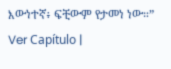እውነተኛ፥ ፍቺውም የታመነ ነው።” Ver Capítulo |